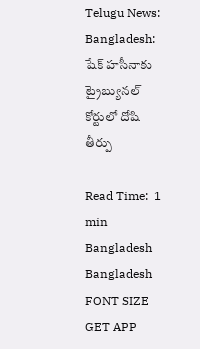Telugu News: Bangladesh: షేక్ హసీనాకు ట్రైబ్యునల్ కోర్టులో దోషి తీర్పు

Read Time:  1 min
Bangladesh
Bangladesh
FONT SIZE
GET APP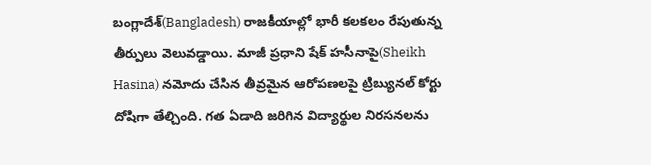బంగ్లాదేశ్(Bangladesh) రాజకీయాల్లో భారీ కలకలం రేపుతున్న తీర్పులు వెలువడ్డాయి. మాజీ ప్రధాని షేక్ హసీనాపై(Sheikh Hasina) నమోదు చేసిన తీవ్రమైన ఆరోపణలపై ట్రిబ్యునల్ కోర్టు దోషిగా తేల్చింది. గత ఏడాది జరిగిన విద్యార్థుల నిరసనలను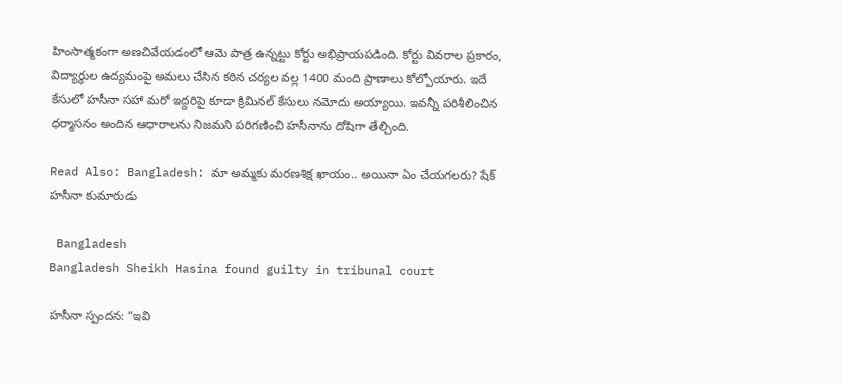హింసాత్మకంగా అణచివేయడంలో ఆమె పాత్ర ఉన్నట్టు కోర్టు అభిప్రాయపడింది. కోర్టు వివరాల ప్రకారం, విద్యార్థుల ఉద్యమంపై అమలు చేసిన కఠిన చర్యల వల్ల 1400 మంది ప్రాణాలు కోల్పోయారు. ఇదే కేసులో హసీనా సహా మరో ఇద్దరిపై కూడా క్రిమినల్ కేసులు నమోదు అయ్యాయి. ఇవన్నీ పరిశీలించిన ధర్మాసనం అందిన ఆధారాలను నిజమని పరిగణించి హసీనాను దోషిగా తేల్చింది.

Read Also: Bangladesh: మా అమ్మకు మరణశిక్ష ఖాయం.. అయినా ఏం చేయగలరు? షేక్ హసీనా కుమారుడు

 Bangladesh
Bangladesh Sheikh Hasina found guilty in tribunal court

హసీనా స్పందన: “ఇవి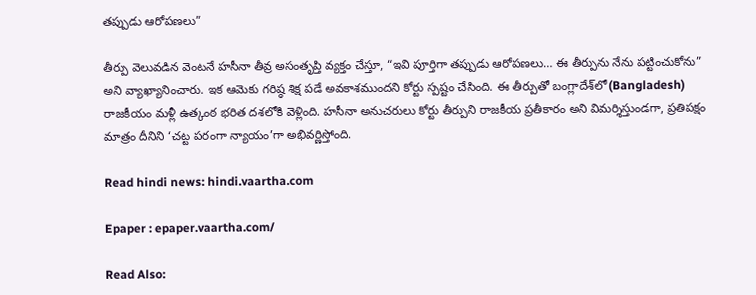తప్పుడు ఆరోపణలు”

తీర్పు వెలువడిన వెంటనే హసీనా తీవ్ర అసంతృప్తి వ్యక్తం చేస్తూ, “ఇవి పూర్తిగా తప్పుడు ఆరోపణలు… ఈ తీర్పును నేను పట్టించుకోను” అని వ్యాఖ్యానించారు. ఇక ఆమెకు గరిష్ఠ శిక్ష పడే అవకాశముందని కోర్టు స్పష్టం చేసింది. ఈ తీర్పుతో బంగ్లాదేశ్‌లో(Bangladesh) రాజకీయం మళ్లీ ఉత్కంఠ భరిత దశలోకి వెళ్లింది. హసీనా అనుచరులు కోర్టు తీర్పుని రాజకీయ ప్రతీకారం అని విమర్శిస్తుండగా, ప్రతిపక్షం మాత్రం దీనిని ‘చట్ట పరంగా న్యాయం’గా అభివర్ణిస్తోంది.

Read hindi news: hindi.vaartha.com

Epaper : epaper.vaartha.com/

Read Also: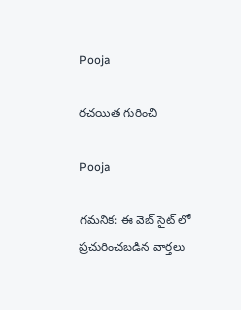Pooja

రచయిత గురించి

Pooja

గమనిక: ఈ వెబ్ సైట్ లో ప్రచురించబడిన వార్తలు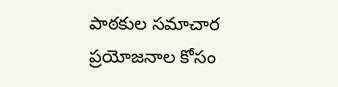పాఠకుల సమాచార ప్రయోజనాల కోసం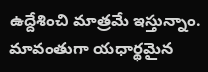ఉద్దేశించి మాత్రమే ఇస్తున్నాం. మావంతుగా యధార్థమైన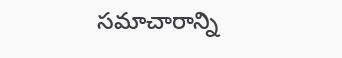సమాచారాన్ని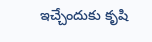ఇచ్చేందుకు కృషి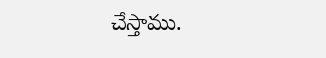చేస్తాము.